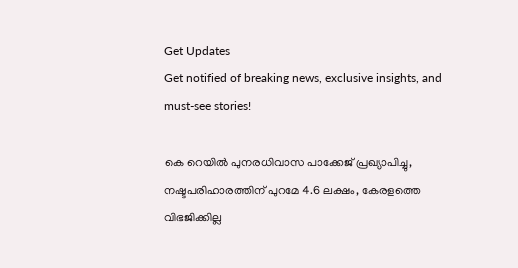Get Updates
Get notified of breaking news, exclusive insights, and must-see stories!

കെ റെയില്‍ പുനരധിവാസ പാക്കേജ് പ്രഖ്യാപിച്ചു, നഷ്ടപരിഹാരത്തിന് പുറമേ 4.6 ലക്ഷം, കേരളത്തെ വിഭജിക്കില്ല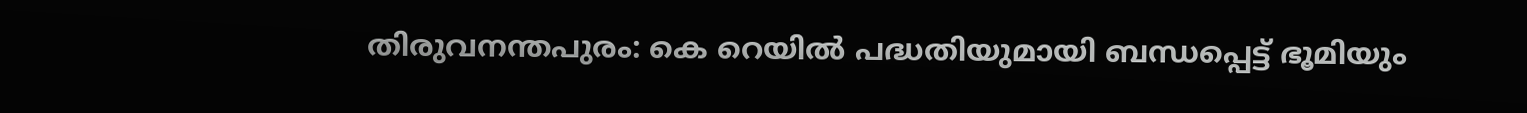തിരുവനന്തപുരം: കെ റെയില്‍ പദ്ധതിയുമായി ബന്ധപ്പെട്ട് ഭൂമിയും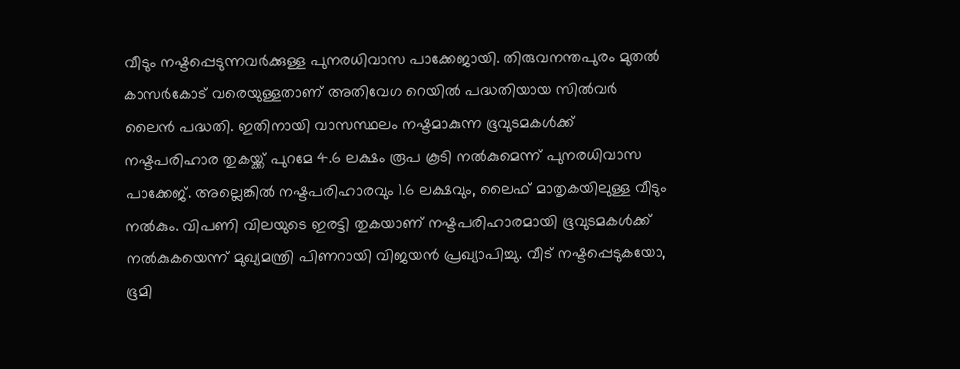വീടും നഷ്ടപ്പെടുന്നവര്‍ക്കുള്ള പുനരധിവാസ പാക്കേജായി. തിരുവനന്തപുരം മുതല്‍ കാസര്‍കോട് വരെയുള്ളതാണ് അതിവേഗ റെയില്‍ പദ്ധതിയായ സില്‍വര്‍ ലൈന്‍ പദ്ധതി. ഇതിനായി വാസസ്ഥലം നഷ്ടമാകുന്ന ഭൂവുടമകള്‍ക്ക് നഷ്ടപരിഹാര തുകയ്ക്ക് പുറമേ 4.6 ലക്ഷം രൂപ കൂടി നല്‍കുമെന്ന് പുനരധിവാസ പാക്കേജ്. അല്ലെങ്കില്‍ നഷ്ടപരിഹാരവും 1.6 ലക്ഷവും, ലൈഫ് മാതൃകയിലുള്ള വീടും നല്‍കും. വിപണി വിലയുടെ ഇരട്ടി തുകയാണ് നഷ്ടപരിഹാരമായി ഭൂവുടമകള്‍ക്ക് നല്‍കുകയെന്ന് മുഖ്യമന്ത്രി പിണറായി വിജയന്‍ പ്രഖ്യാപിച്ചു. വീട് നഷ്ടപ്പെടുകയോ, ഭൂമി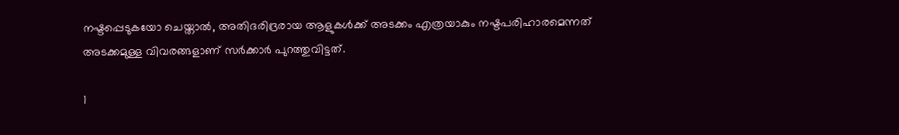നഷ്ടപ്പെടുകയോ ചെയ്താല്‍, അതിദരിദ്രരായ ആളുകള്‍ക്ക് അടക്കം എത്രയാകും നഷ്ടപരിഹാരമെന്നത് അടക്കമുള്ള വിവരങ്ങളാണ് സര്‍ക്കാര്‍ പുറത്തുവിട്ടത്.

1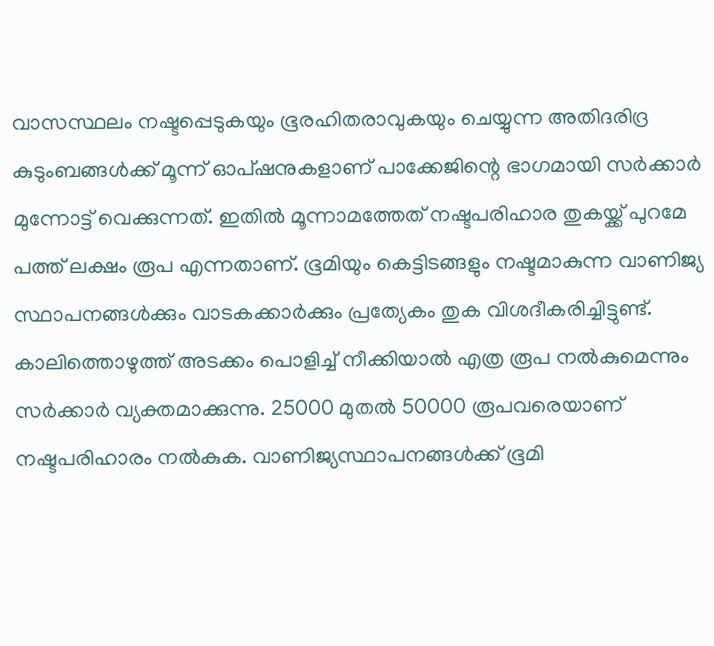വാസസ്ഥലം നഷ്ടപ്പെടുകയും ഭൂരഹിതരാവുകയും ചെയ്യുന്ന അതിദരിദ്ര കുടുംബങ്ങള്‍ക്ക് മൂന്ന് ഓപ്ഷനുകളാണ് പാക്കേജിന്റെ ഭാഗമായി സര്‍ക്കാര്‍ മുന്നോട്ട് വെക്കുന്നത്. ഇതില്‍ മൂന്നാമത്തേത് നഷ്ടപരിഹാര തുകയ്ക്ക് പുറമേ പത്ത് ലക്ഷം രൂപ എന്നതാണ്. ഭൂമിയും കെട്ടിടങ്ങളും നഷ്ടമാകുന്ന വാണിജ്യ സ്ഥാപനങ്ങള്‍ക്കും വാടകക്കാര്‍ക്കും പ്രത്യേകം തുക വിശദീകരിച്ചിട്ടുണ്ട്. കാലിത്തൊഴുത്ത് അടക്കം പൊളിച്ച് നീക്കിയാല്‍ എത്ര രൂപ നല്‍കുമെന്നും സര്‍ക്കാര്‍ വ്യക്തമാക്കുന്നു. 25000 മുതല്‍ 50000 രൂപവരെയാണ് നഷ്ടപരിഹാരം നല്‍കുക. വാണിജ്യസ്ഥാപനങ്ങള്‍ക്ക് ഭൂമി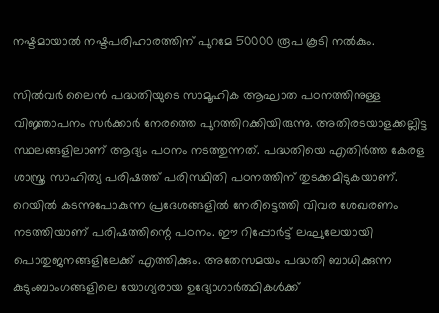നഷ്ടമായാല്‍ നഷ്ടപരിഹാരത്തിന് പുറമേ 50000 രൂപ കൂടി നല്‍കും.

സില്‍വര്‍ ലൈന്‍ പദ്ധതിയുടെ സാമൂഹിക ആഘാത പഠനത്തിനുള്ള വിജ്ഞാപനം സര്‍ക്കാര്‍ നേരത്തെ പുറത്തിറക്കിയിരുന്നു. അതിരടയാളക്കല്ലിട്ട സ്ഥലങ്ങളിലാണ് ആദ്യം പഠനം നടത്തുന്നത്. പദ്ധതിയെ എതിര്‍ത്ത കേരള ശാസ്ത്ര സാഹിത്യ പരിഷത്ത് പരിസ്ഥിതി പഠനത്തിന് തുടക്കമിടുകയാണ്. റെയില്‍ കടന്നുപോകുന്ന പ്രദേശങ്ങളില്‍ നേരിട്ടെത്തി വിവര ശേഖരണം നടത്തിയാണ് പരിഷത്തിന്റെ പഠനം. ഈ റിപ്പോര്‍ട്ട് ലഘുലേയായി പൊതുജനങ്ങളിലേക്ക് എത്തിക്കും. അതേസമയം പദ്ധതി ബാധിക്കുന്ന കുടുംബാംഗങ്ങളിലെ യോഗ്യരായ ഉദ്യോഗാര്‍ത്ഥികള്‍ക്ക്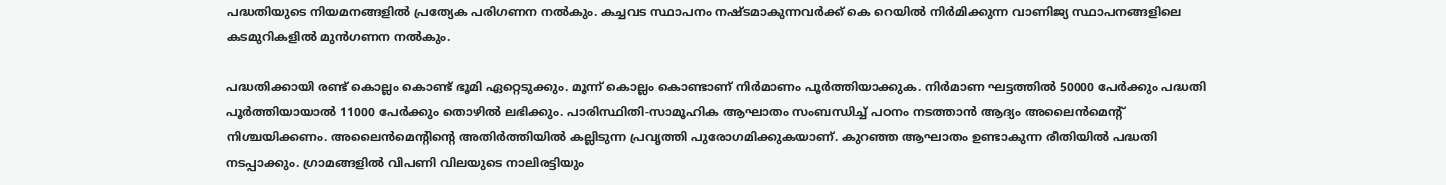പദ്ധതിയുടെ നിയമനങ്ങളില്‍ പ്രത്യേക പരിഗണന നല്‍കും. കച്ചവട സ്ഥാപനം നഷ്ടമാകുന്നവര്‍ക്ക് കെ റെയില്‍ നിര്‍മിക്കുന്ന വാണിജ്യ സ്ഥാപനങ്ങളിലെ കടമുറികളില്‍ മുന്‍ഗണന നല്‍കും.

പദ്ധതിക്കായി രണ്ട് കൊല്ലം കൊണ്ട് ഭൂമി ഏറ്റെടുക്കും. മൂന്ന് കൊല്ലം കൊണ്ടാണ് നിര്‍മാണം പൂര്‍ത്തിയാക്കുക. നിര്‍മാണ ഘട്ടത്തില്‍ 50000 പേര്‍ക്കും പദ്ധതി പൂര്‍ത്തിയായാല്‍ 11000 പേര്‍ക്കും തൊഴില്‍ ലഭിക്കും. പാരിസ്ഥിതി-സാമൂഹിക ആഘാതം സംബന്ധിച്ച് പഠനം നടത്താന്‍ ആദ്യം അലൈന്‍മെന്റ് നിശ്ചയിക്കണം. അലൈന്‍മെന്റിന്റെ അതിര്‍ത്തിയില്‍ കല്ലിടുന്ന പ്രവൃത്തി പുരോഗമിക്കുകയാണ്. കുറഞ്ഞ ആഘാതം ഉണ്ടാകുന്ന രീതിയില്‍ പദ്ധതി നടപ്പാക്കും. ഗ്രാമങ്ങളില്‍ വിപണി വിലയുടെ നാലിരട്ടിയും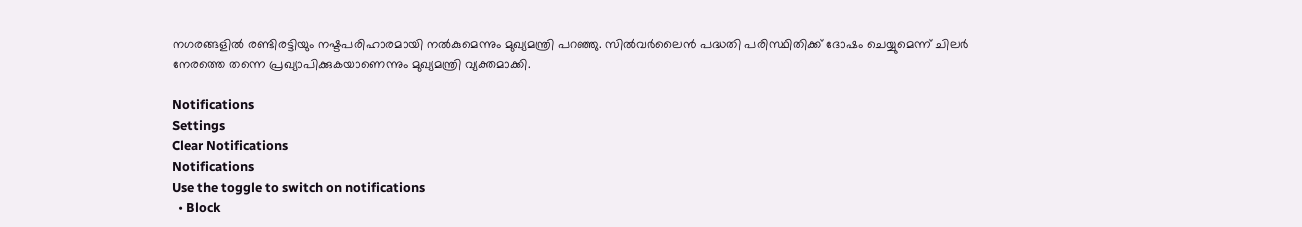നഗരങ്ങളില്‍ രണ്ടിരട്ടിയും നഷ്ടപരിഹാരമായി നല്‍കുമെന്നും മുഖ്യമന്ത്രി പറഞ്ഞു. സില്‍വര്‍ലൈന്‍ പദ്ധതി പരിസ്ഥിതിക്ക് ദോഷം ചെയ്യുമെന്ന് ചിലര്‍ നേരത്തെ തന്നെ പ്രഖ്യാപിക്കുകയാണെന്നും മുഖ്യമന്ത്രി വ്യക്തമാക്കി.

Notifications
Settings
Clear Notifications
Notifications
Use the toggle to switch on notifications
  • Block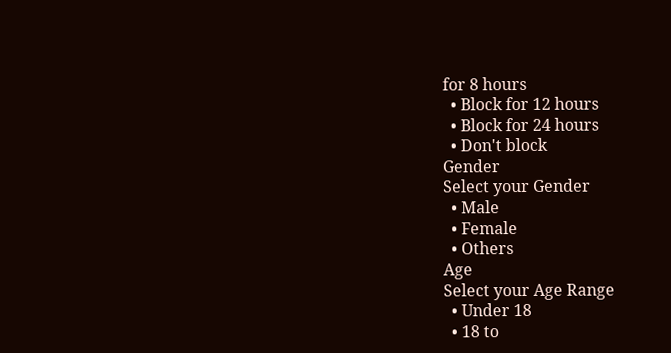for 8 hours
  • Block for 12 hours
  • Block for 24 hours
  • Don't block
Gender
Select your Gender
  • Male
  • Female
  • Others
Age
Select your Age Range
  • Under 18
  • 18 to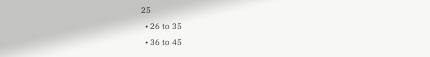25
  • 26 to 35
  • 36 to 45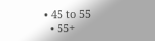• 45 to 55
  • 55+